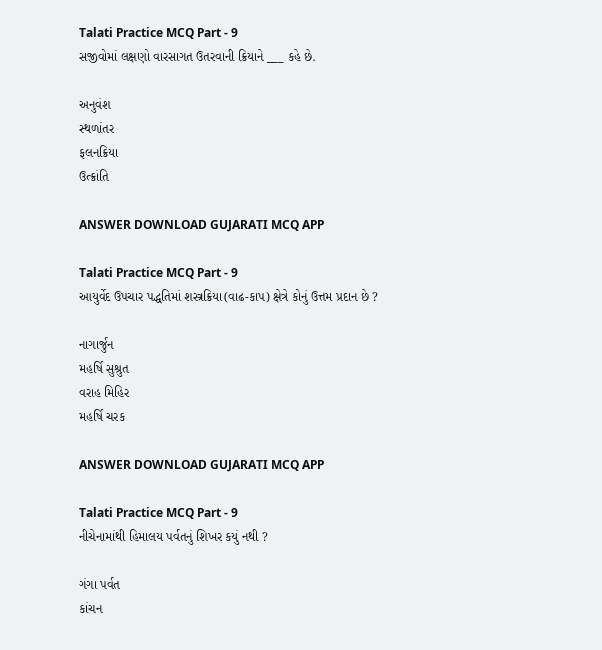Talati Practice MCQ Part - 9
સજીવોમાં લક્ષણો વારસાગત ઉતરવાની ક્રિયાને ___ કહે છે.

અનુવંશ
સ્થળાંતર
ફલનક્રિયા
ઉત્ક્રાંતિ

ANSWER DOWNLOAD GUJARATI MCQ APP

Talati Practice MCQ Part - 9
આયુર્વેદ ઉપચાર પદ્ધતિમાં શસ્ત્રક્રિયા(વાઢ-કાપ) ક્ષેત્રે કોનું ઉત્તમ પ્રદાન છે ?

નાગાર્જુન
મહર્ષિ સુશ્રુત
વરાહ મિહિર
મહર્ષિ ચરક

ANSWER DOWNLOAD GUJARATI MCQ APP

Talati Practice MCQ Part - 9
નીચેનામાંથી હિમાલય પર્વતનું શિખર કયું નથી ?

ગંગા પર્વત
કાંચન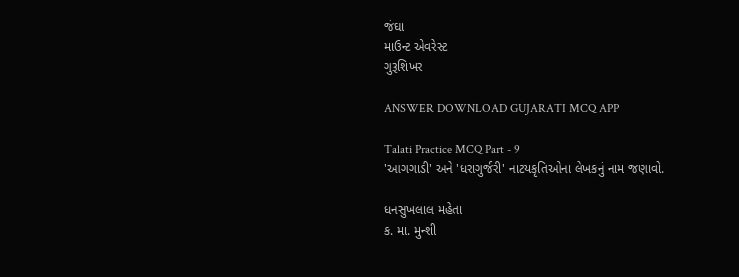જંઘા
માઉન્ટ એવરેસ્ટ
ગુરૂશિખર

ANSWER DOWNLOAD GUJARATI MCQ APP

Talati Practice MCQ Part - 9
'આગગાડી' અને 'ધરાગુર્જરી' નાટયકૃતિઓના લેખકનું નામ જણાવો.

ધનસુખલાલ મહેતા
ક. મા. મુન્શી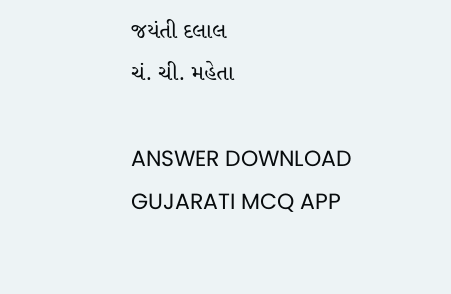જયંતી દલાલ
ચં. ચી. મહેતા

ANSWER DOWNLOAD GUJARATI MCQ APP